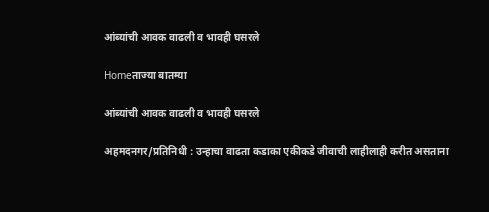आंब्यांची आवक वाढली व भावही घसरले

Homeताज्या बातम्या

आंब्यांची आवक वाढली व भावही घसरले

अहमदनगर/प्रतिनिधी : उन्हाचा वाढता कडाका एकीकडे जीवाची लाहीलाही करीत असताना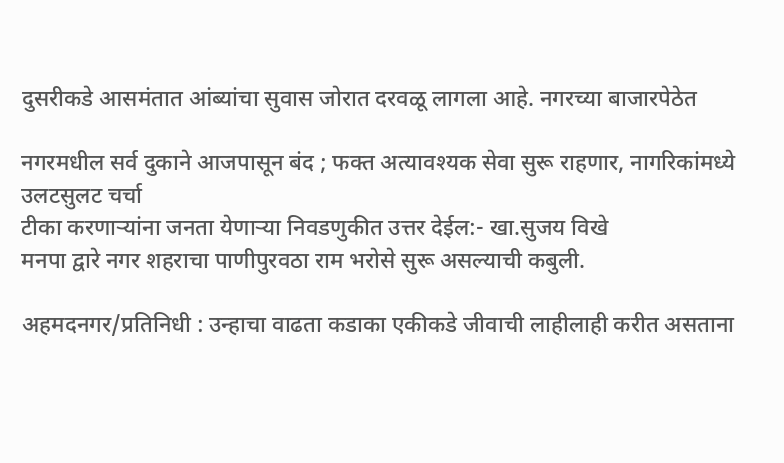दुसरीकडे आसमंतात आंब्यांचा सुवास जोरात दरवळू लागला आहे. नगरच्या बाजारपेठेत

नगरमधील सर्व दुकाने आजपासून बंद ; फक्त अत्यावश्यक सेवा सुरू राहणार, नागरिकांमध्ये उलटसुलट चर्चा
टीका करणाऱ्यांना जनता येणाऱ्या निवडणुकीत उत्तर देईल:- खा.सुजय विखे
मनपा द्वारे नगर शहराचा पाणीपुरवठा राम भरोसे सुरू असल्याची कबुली.

अहमदनगर/प्रतिनिधी : उन्हाचा वाढता कडाका एकीकडे जीवाची लाहीलाही करीत असताना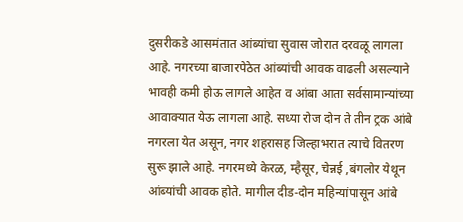दुसरीकडे आसमंतात आंब्यांचा सुवास जोरात दरवळू लागला आहे. नगरच्या बाजारपेठेत आंब्यांची आवक वाढली असल्याने भावही कमी होऊ लागले आहेत व आंबा आता सर्वसामान्यांच्या आवाक्यात येऊ लागला आहे. सध्या रोज दोन ते तीन ट्रक आंबे नगरला येत असून, नगर शहरासह जिल्हाभरात त्याचे वितरण सुरू झाले आहे. नगरमध्ये केरळ, म्हैसूर, चेन्नई ,बंगलोर येथून आंब्यांची आवक होते. मागील दीड-दोन महिन्यांपासून आंबे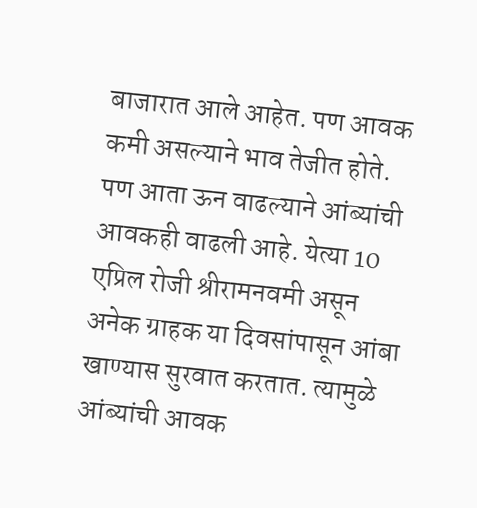बाजारात आले आहेत. पण आवक कमी असल्याने भाव तेजीत होते. पण आता ऊन वाढल्याने आंब्यांची आवकही वाढली आहे. येत्या 10 एप्रिल रोजी श्रीरामनवमी असून अनेक ग्राहक या दिवसांपासून आंबा खाण्यास सुरवात करतात. त्यामुळे आंब्यांची आवक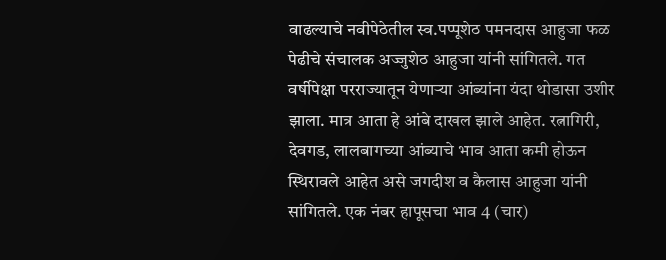वाढल्याचे नवीपेठेतील स्व.पप्पूशेठ पमनदास आहुजा फळ पेढीचे संचालक अज्जुशेठ आहुजा यांनी सांगितले. गत वर्षीपेक्षा परराज्यातून येणार्‍या आंब्यांना यंदा थोडासा उशीर झाला. मात्र आता हे आंबे दाखल झाले आहेत. रत्नागिरी, देवगड, लालबागच्या आंब्याचे भाव आता कमी होऊन स्थिरावले आहेत असे जगदीश व कैलास आहुजा यांनी सांगितले. एक नंबर हापूसचा भाव 4 (चार)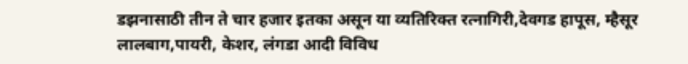डझनासाठी तीन ते चार हजार इतका असून या व्यतिरिक्त रत्नागिरी,देवगड हापूस, म्हैसूर लालबाग,पायरी, केशर, लंगडा आदी विविध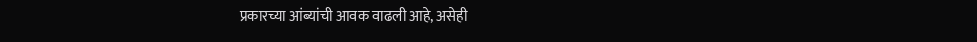प्रकारच्या आंब्यांची आवक वाढली आहे, असेही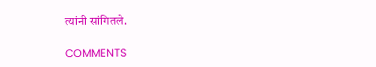त्यांनी सांगितले.

COMMENTS